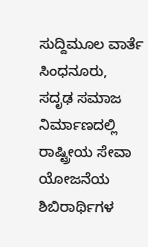ಸುದ್ದಿಮೂಲ ವಾರ್ತೆ ಸಿಂಧನೂರು,
ಸದೃಢ ಸಮಾಜ ನಿರ್ಮಾಣದಲ್ಲಿ ರಾಷ್ಟ್ರೀಯ ಸೇವಾ ಯೋಜನೆಯ ಶಿಬಿರಾರ್ಥಿಗಳ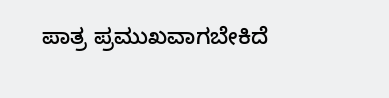ಪಾತ್ರ ಪ್ರಮುಖವಾಗಬೇಕಿದೆ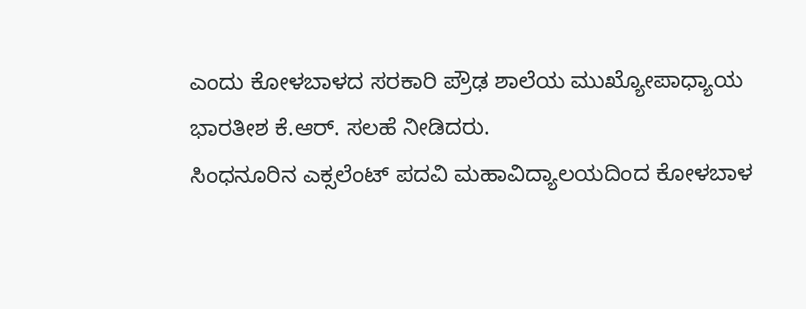ಎಂದು ಕೋಳಬಾಳದ ಸರಕಾರಿ ಪ್ರೌಢ ಶಾಲೆಯ ಮುಖ್ಯೋಪಾಧ್ಯಾಯ ಭಾರತೀಶ ಕೆ.ಆರ್. ಸಲಹೆ ನೀಡಿದರು.
ಸಿಂಧನೂರಿನ ಎಕ್ಸಲೆಂಟ್ ಪದವಿ ಮಹಾವಿದ್ಯಾಲಯದಿಂದ ಕೋಳಬಾಳ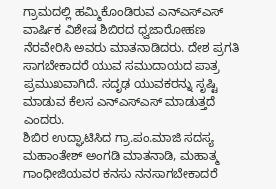ಗ್ರಾಮದಲ್ಲಿ ಹಮ್ಮಿಕೊಂಡಿರುವ ಎನ್ಎಸ್ಎಸ್ ವಾರ್ಷಿಕ ವಿಶೇಷ ಶಿಬಿರದ ಧ್ವಜಾರೋಹಣ ನೆರವೇರಿಸಿ ಅವರು ಮಾತನಾಡಿದರು. ದೇಶ ಪ್ರಗತಿ ಸಾಗಬೇಕಾದರೆ ಯುವ ಸಮುದಾಯದ ಪಾತ್ರ ಪ್ರಮುಖವಾಗಿದೆ. ಸದೃಢ ಯುವಕರನ್ನು ಸೃಷ್ಟಿ ಮಾಡುವ ಕೆಲಸ ಎನ್ಎಸ್ಎಸ್ ಮಾಡುತ್ತದೆ ಎಂದರು.
ಶಿಬಿರ ಉದ್ಘಾಟಿಸಿದ ಗ್ರಾ.ಪಂ.ಮಾಜಿ ಸದಸ್ಯ ಮಹಾಂತೇಶ್ ಅಂಗಡಿ ಮಾತನಾಡಿ, ಮಹಾತ್ಮ ಗಾಂಧೀಜಿಯವರ ಕನಸು ನನಸಾಗಬೇಕಾದರೆ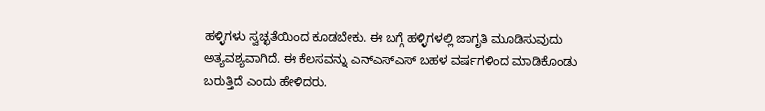ಹಳ್ಳಿಗಳು ಸ್ವಚ್ಛತೆಯಿಂದ ಕೂಡಬೇಕು. ಈ ಬಗ್ಗೆ ಹಳ್ಳಿಗಳಲ್ಲಿ ಜಾಗೃತಿ ಮೂಡಿಸುವುದು ಅತ್ಯವಶ್ಯವಾಗಿದೆ. ಈ ಕೆಲಸವನ್ನು ಎನ್ಎಸ್ಎಸ್ ಬಹಳ ವರ್ಷಗಳಿಂದ ಮಾಡಿಕೊಂಡು ಬರುತ್ತಿದೆ ಎಂದು ಹೇಳಿದರು.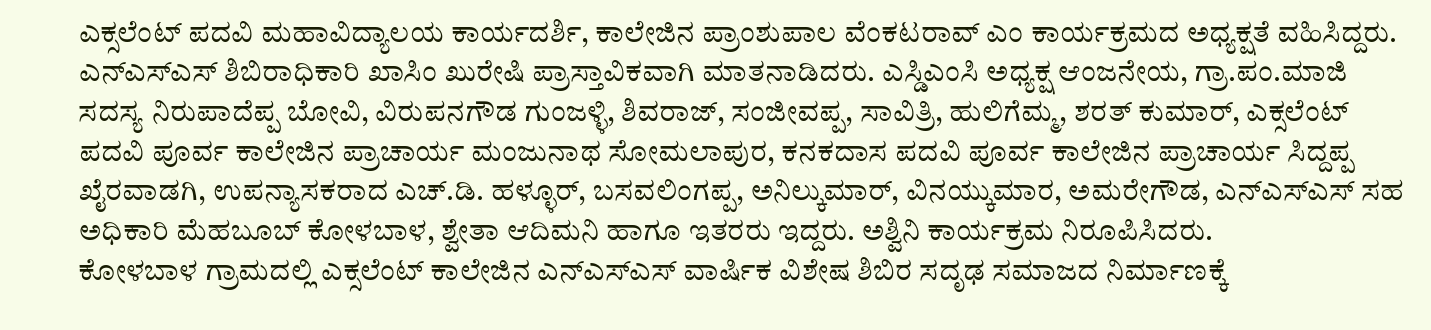ಎಕ್ಸಲೆಂಟ್ ಪದವಿ ಮಹಾವಿದ್ಯಾಲಯ ಕಾರ್ಯದರ್ಶಿ, ಕಾಲೇಜಿನ ಪ್ರಾಂಶುಪಾಲ ವೆಂಕಟರಾವ್ ಎಂ ಕಾರ್ಯಕ್ರಮದ ಅಧ್ಯಕ್ಷತೆ ವಹಿಸಿದ್ದರು. ಎನ್ಎಸ್ಎಸ್ ಶಿಬಿರಾಧಿಕಾರಿ ಖಾಸಿಂ ಖುರೇಷಿ ಪ್ರಾಸ್ತಾವಿಕವಾಗಿ ಮಾತನಾಡಿದರು. ಎಸ್ಡಿಎಂಸಿ ಅಧ್ಯಕ್ಷ ಆಂಜನೇಯ, ಗ್ರಾ.ಪಂ.ಮಾಜಿ ಸದಸ್ಯ ನಿರುಪಾದೆಪ್ಪ ಬೋವಿ, ವಿರುಪನಗೌಡ ಗುಂಜಳ್ಳಿ, ಶಿವರಾಜ್, ಸಂಜೀವಪ್ಪ, ಸಾವಿತ್ರಿ, ಹುಲಿಗೆಮ್ಮ, ಶರತ್ ಕುಮಾರ್, ಎಕ್ಸಲೆಂಟ್ ಪದವಿ ಪೂರ್ವ ಕಾಲೇಜಿನ ಪ್ರಾಚಾರ್ಯ ಮಂಜುನಾಥ ಸೋಮಲಾಪುರ, ಕನಕದಾಸ ಪದವಿ ಪೂರ್ವ ಕಾಲೇಜಿನ ಪ್ರಾಚಾರ್ಯ ಸಿದ್ದಪ್ಪ ಖೈರವಾಡಗಿ, ಉಪನ್ಯಾಸಕರಾದ ಎಚ್.ಡಿ. ಹಳ್ಳೂರ್, ಬಸವಲಿಂಗಪ್ಪ, ಅನಿಲ್ಕುಮಾರ್, ವಿನಯ್ಕುಮಾರ, ಅಮರೇಗೌಡ, ಎನ್ಎಸ್ಎಸ್ ಸಹ ಅಧಿಕಾರಿ ಮೆಹಬೂಬ್ ಕೋಳಬಾಳ, ಶ್ವೇತಾ ಆದಿಮನಿ ಹಾಗೂ ಇತರರು ಇದ್ದರು. ಅಶ್ವಿನಿ ಕಾರ್ಯಕ್ರಮ ನಿರೂಪಿಸಿದರು.
ಕೋಳಬಾಳ ಗ್ರಾಮದಲ್ಲಿ ಎಕ್ಸಲೆಂಟ್ ಕಾಲೇಜಿನ ಎನ್ಎಸ್ಎಸ್ ವಾರ್ಷಿಕ ವಿಶೇಷ ಶಿಬಿರ ಸದೃಢ ಸಮಾಜದ ನಿರ್ಮಾಣಕ್ಕೆ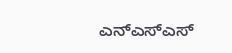ಎನ್ಎಸ್ಎಸ್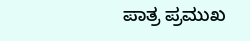ಪಾತ್ರ ಪ್ರಮುಖ